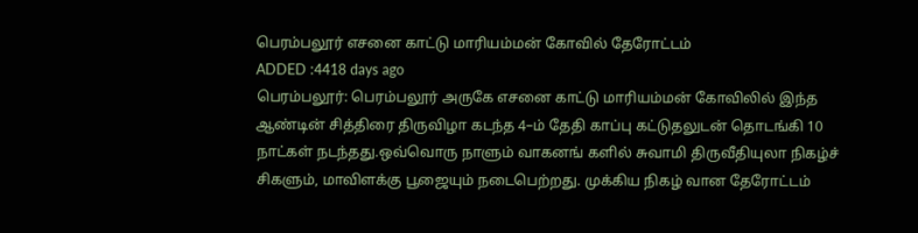பெரம்பலூர் எசனை காட்டு மாரியம்மன் கோவில் தேரோட்டம்
ADDED :4418 days ago
பெரம்பலூர்: பெரம்பலூர் அருகே எசனை காட்டு மாரியம்மன் கோவிலில் இந்த ஆண்டின் சித்திரை திருவிழா கடந்த 4–ம் தேதி காப்பு கட்டுதலுடன் தொடங்கி 10 நாட்கள் நடந்தது.ஒவ்வொரு நாளும் வாகனங் களில் சுவாமி திருவீதியுலா நிகழ்ச் சிகளும், மாவிளக்கு பூஜையும் நடைபெற்றது. முக்கிய நிகழ் வான தேரோட்டம்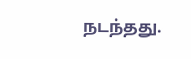நடந்தது.